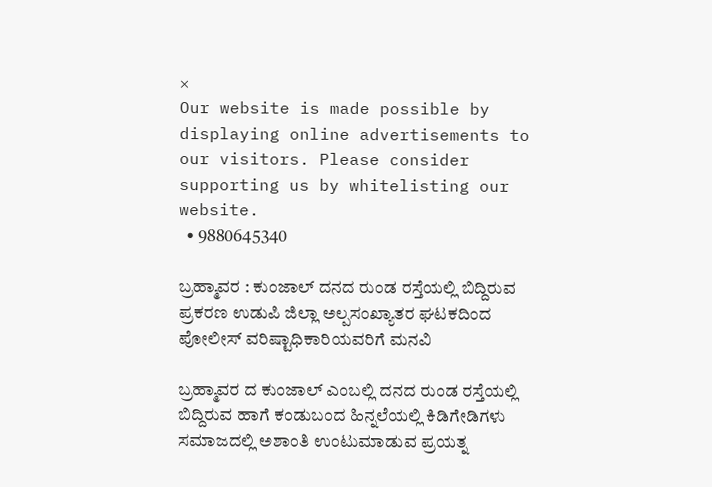×
Our website is made possible by displaying online advertisements to our visitors. Please consider supporting us by whitelisting our website.
  • 9880645340

ಬ್ರಹ್ಮಾವರ : ಕುಂಜಾಲ್ ದನದ ರುಂಡ ರಸ್ತೆಯಲ್ಲಿ ಬಿದ್ದಿರುವ ಪ್ರಕರಣ ಉಡುಪಿ ಜಿಲ್ಲಾ ಅಲ್ಪಸಂಖ್ಯಾತರ ಘಟಕದಿಂದ ಪೋಲೀಸ್ ವರಿಷ್ಟಾಧಿಕಾರಿಯವರಿಗೆ ಮನವಿ

ಬ್ರಹ್ಮಾವರ ದ ಕುಂಜಾಲ್ ಎಂಬಲ್ಲಿ ದನದ ರುಂಡ ರಸ್ತೆಯಲ್ಲಿ ಬಿದ್ದಿರುವ ಹಾಗೆ ಕಂಡುಬಂದ ಹಿನ್ನಲೆಯಲ್ಲಿ ಕಿಡಿಗೇಡಿಗಳು ಸಮಾಜದಲ್ಲಿ ಅಶಾಂತಿ ಉಂಟುಮಾಡುವ ಪ್ರಯತ್ನ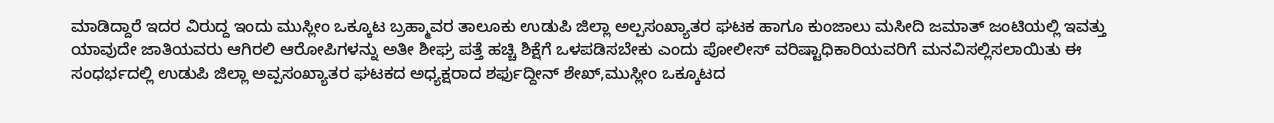ಮಾಡಿದ್ದಾರೆ ಇದರ ವಿರುದ್ದ ಇಂದು ಮುಸ್ಲೀಂ ಒಕ್ಕೂಟ ಬ್ರಹ್ಮಾವರ ತಾಲೂಕು ಉಡುಪಿ ಜಿಲ್ಲಾ ಅಲ್ಪಸಂಖ್ಯಾತರ ಘಟಕ ಹಾಗೂ ಕುಂಜಾಲು ಮಸೀದಿ ಜಮಾತ್ ಜಂಟಿಯಲ್ಲಿ ಇವತ್ತು ಯಾವುದೇ ಜಾತಿಯವರು ಆಗಿರಲಿ ಆರೋಪಿಗಳನ್ನು ಅತೀ ಶೀಘ್ರ ಪತ್ತೆ ಹಚ್ಚಿ ಶಿಕ್ಷೆಗೆ ಒಳಪಡಿಸಬೇಕು ಎಂದು ಪೋಲೀಸ್ ವರಿಷ್ಟಾಧಿಕಾರಿಯವರಿಗೆ ಮನವಿಸಲ್ಲಿಸಲಾಯಿತು ಈ ಸಂಧರ್ಭದಲ್ಲಿ ಉಡುಪಿ ಜಿಲ್ಲಾ ಅವ್ಪಸಂಖ್ಯಾತರ ಘಟಕದ ಅಧ್ಯಕ್ಷರಾದ ಶರ್ಫುದ್ದೀನ್ ಶೇಖ್,ಮುಸ್ಲೀಂ ಒಕ್ಕೂಟದ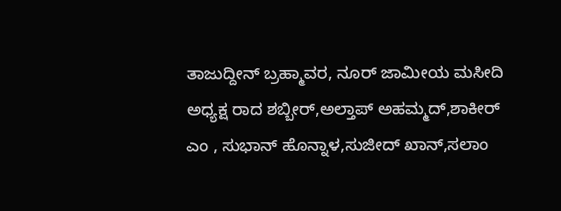ತಾಜುದ್ದೀನ್ ಬ್ರಹ್ಮಾವರ, ನೂರ್ ಜಾಮೀಯ ಮಸೀದಿ ಅಧ್ಯಕ್ಷ ರಾದ ಶಬ್ಬೀರ್,ಅಲ್ತಾಪ್ ಅಹಮ್ಮದ್,ಶಾಕೀರ್ ಎಂ , ಸುಭಾನ್ ಹೊನ್ನಾಳ,ಸುಜೀದ್ ಖಾನ್,ಸಲಾಂ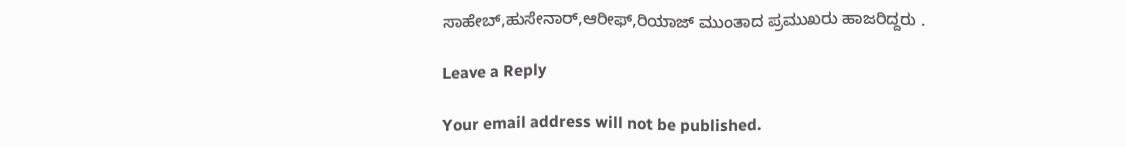ಸಾಹೇಬ್,ಹುಸೇನಾರ್,ಆರೀಫ್,ರಿಯಾಜ್ ಮುಂತಾದ ಪ್ರಮುಖರು ಹಾಜರಿದ್ದರು .

Leave a Reply

Your email address will not be published.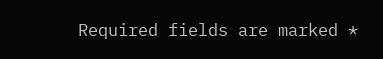Required fields are marked *